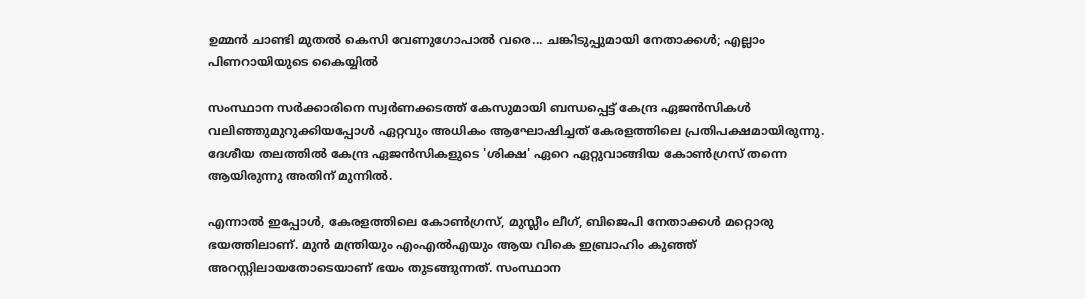ഉമ്മന്‍ ചാണ്ടി മുതല്‍ കെസി വേണുഗോപാല്‍ വരെ... ചങ്കിടുപ്പുമായി നേതാക്കള്‍; എല്ലാം പിണറായിയുടെ കൈയ്യിൽ

സംസ്ഥാന സര്‍ക്കാരിനെ സ്വര്‍ണക്കടത്ത് കേസുമായി ബന്ധപ്പെട്ട് കേന്ദ്ര ഏജന്‍സികള്‍ വലിഞ്ഞുമുറുക്കിയപ്പോള്‍ ഏറ്റവും അധികം ആഘോഷിച്ചത് കേരളത്തിലെ പ്രതിപക്ഷമായിരുന്നു. ദേശീയ തലത്തില്‍ കേന്ദ്ര ഏജന്‍സികളുടെ 'ശിക്ഷ' ഏറെ ഏറ്റുവാങ്ങിയ കോണ്‍ഗ്രസ് തന്നെ ആയിരുന്നു അതിന് മുന്നില്‍.

എന്നാല്‍ ഇപ്പോള്‍, കേരളത്തിലെ കോണ്‍ഗ്രസ്, മുസ്ലീം ലീഗ്, ബിജെപി നേതാക്കള്‍ മറ്റൊരു ഭയത്തിലാണ്. മുന്‍ മന്ത്രിയും എംഎല്‍എയും ആയ വികെ ഇബ്രാഹിം കുഞ്ഞ് അറസ്റ്റിലായതോടെയാണ് ഭയം തുടങ്ങുന്നത്. സംസ്ഥാന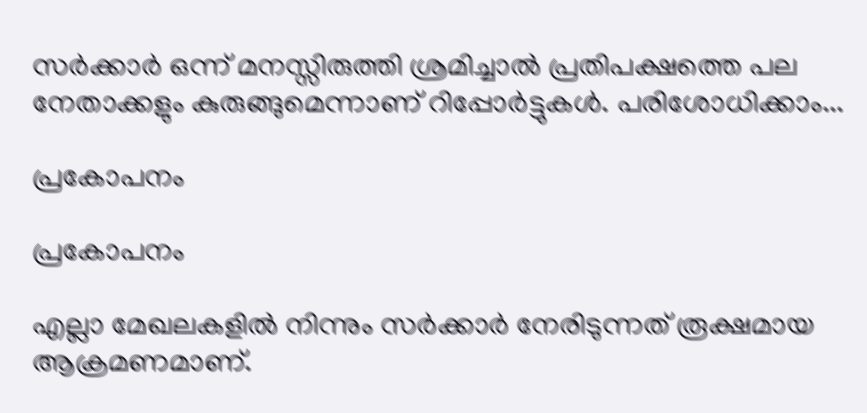സര്‍ക്കാര്‍ ഒന്ന് മനസ്സിരുത്തി ശ്രമിച്ചാല്‍ പ്രതിപക്ഷത്തെ പല നേതാക്കളും കുരുങ്ങുമെന്നാണ് റിപ്പോര്‍ട്ടുകള്‍. പരിശോധിക്കാം...

പ്രകോപനം

പ്രകോപനം

എല്ലാ മേഖലകളില്‍ നിന്നും സര്‍ക്കാര്‍ നേരിടുന്നത് രൂക്ഷമായ ആക്രമണമാണ്.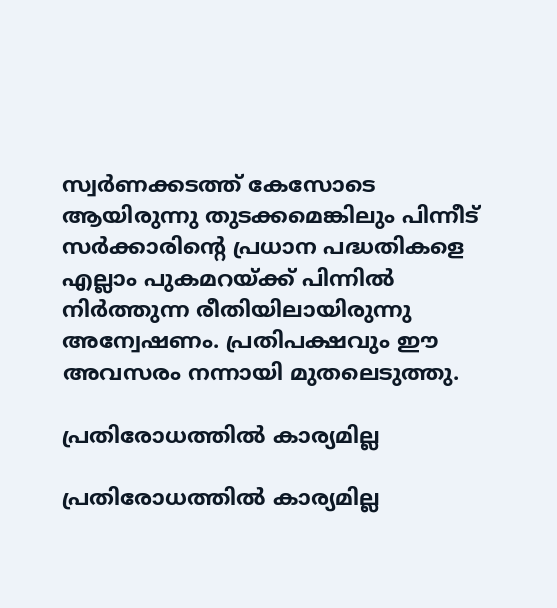സ്വര്‍ണക്കടത്ത് കേസോടെ ആയിരുന്നു തുടക്കമെങ്കിലും പിന്നീട് സര്‍ക്കാരിന്റെ പ്രധാന പദ്ധതികളെ എല്ലാം പുകമറയ്ക്ക് പിന്നില്‍ നിര്‍ത്തുന്ന രീതിയിലായിരുന്നു അന്വേഷണം. പ്രതിപക്ഷവും ഈ അവസരം നന്നായി മുതലെടുത്തു.

പ്രതിരോധത്തില്‍ കാര്യമില്ല

പ്രതിരോധത്തില്‍ കാര്യമില്ല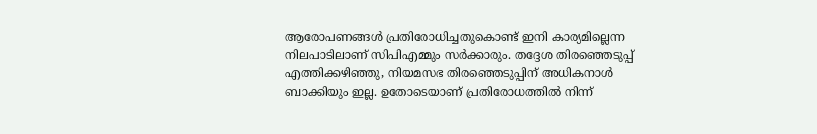ആരോപണങ്ങള്‍ പ്രതിരോധിച്ചതുകൊണ്ട് ഇനി കാര്യമില്ലെന്ന നിലപാടിലാണ് സിപിഎമ്മും സര്‍ക്കാരും. തദ്ദേശ തിരഞ്ഞെടുപ്പ് എത്തിക്കഴിഞ്ഞു, നിയമസഭ തിരഞ്ഞെടുപ്പിന് അധികനാള്‍ ബാക്കിയും ഇല്ല. ഉതോടെയാണ് പ്രതിരോധത്തില്‍ നിന്ന്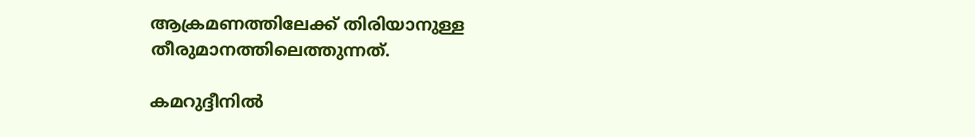ആക്രമണത്തിലേക്ക് തിരിയാനുള്ള തീരുമാനത്തിലെത്തുന്നത്.

കമറുദ്ദീനില്‍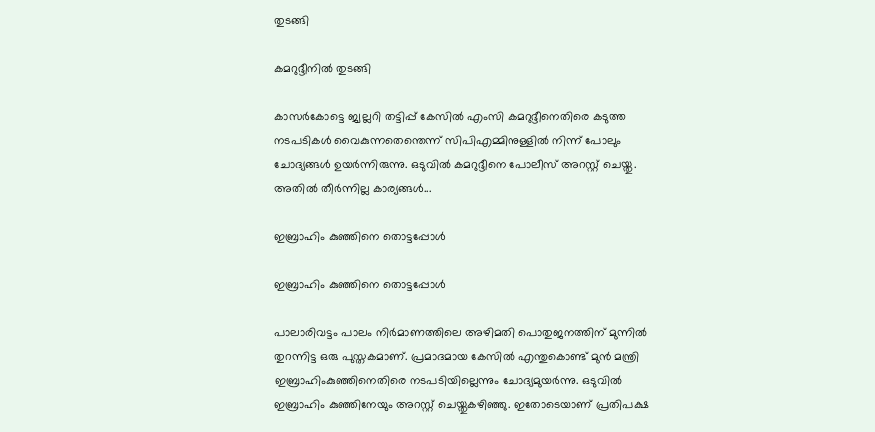തുടങ്ങി

കമറുദ്ദീനില്‍ തുടങ്ങി

കാസര്‍കോട്ടെ ജ്വല്ലറി തട്ടിപ്പ് കേസില്‍ എംസി കമറുദ്ദീനെതിരെ കടുത്ത നടപടികള്‍ വൈകുന്നതെന്തെന്ന് സിപിഎമ്മിനുള്ളില്‍ നിന്ന് പോലും ചോദ്യങ്ങള്‍ ഉയര്‍ന്നിരുന്നു. ഒടുവില്‍ കമറുദ്ദീനെ പോലീസ് അറസ്റ്റ് ചെയ്തു. അതില്‍ തീര്‍ന്നില്ല കാര്യങ്ങള്‍...

ഇബ്രാഹിം കുഞ്ഞിനെ തൊട്ടപ്പോള്‍

ഇബ്രാഹിം കുഞ്ഞിനെ തൊട്ടപ്പോള്‍

പാലാരിവട്ടം പാലം നിര്‍മാണത്തിലെ അഴിമതി പൊതുജനത്തിന് മുന്നില്‍ തുറന്നിട്ട ഒരു പുസ്തകമാണ്. പ്രമാദമായ കേസില്‍ എന്തുകൊണ്ട് മുന്‍ മന്ത്രി ഇബ്രാഹിംകുഞ്ഞിനെതിരെ നടപടിയില്ലെന്നും ചോദ്യമുയര്‍ന്നു. ഒടുവില്‍ ഇബ്രാഹിം കുഞ്ഞിനേയും അറസ്റ്റ് ചെയ്തുകഴിഞ്ഞു. ഇതോടെയാണ് പ്രതിപക്ഷ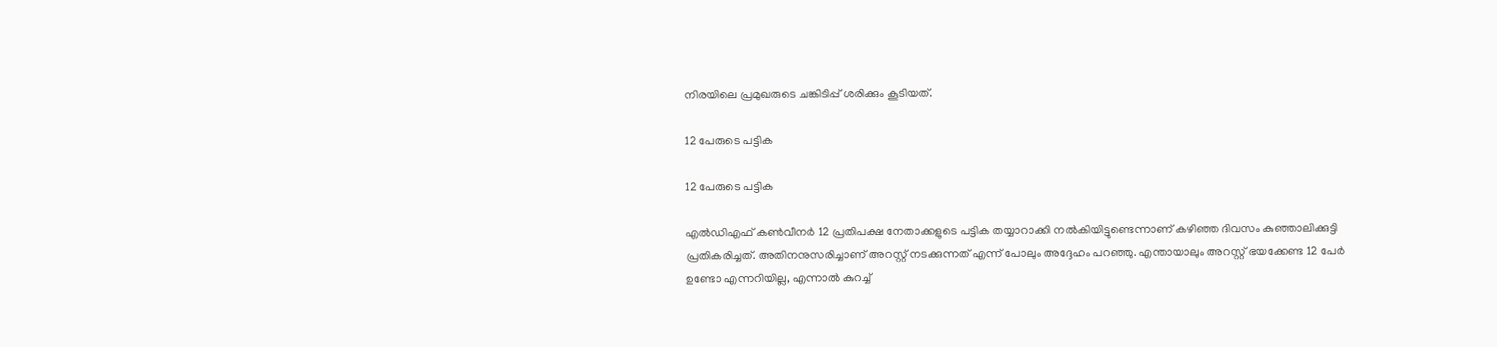നിരയിലെ പ്രമുഖരുടെ ചങ്കിടിപ്പ് ശരിക്കും കൂടിയത്.

12 പേരുടെ പട്ടിക

12 പേരുടെ പട്ടിക

എല്‍ഡിഎഫ് കണ്‍വീനര്‍ 12 പ്രതിപക്ഷ നേതാക്കളുടെ പട്ടിക തയ്യാറാക്കി നല്‍കിയിട്ടുണ്ടെന്നാണ് കഴിഞ്ഞ ദിവസം കുഞ്ഞാലിക്കുട്ടി പ്രതികരിച്ചത്. അതിനനുസരിച്ചാണ് അറസ്റ്റ് നടക്കുന്നത് എന്ന് പോലും അദ്ദേഹം പറഞ്ഞു. എന്തായാലും അറസ്റ്റ് ഭയക്കേണ്ട 12 പേര്‍ ഉണ്ടോ എന്നറിയില്ല, എന്നാല്‍ കുറച്ച്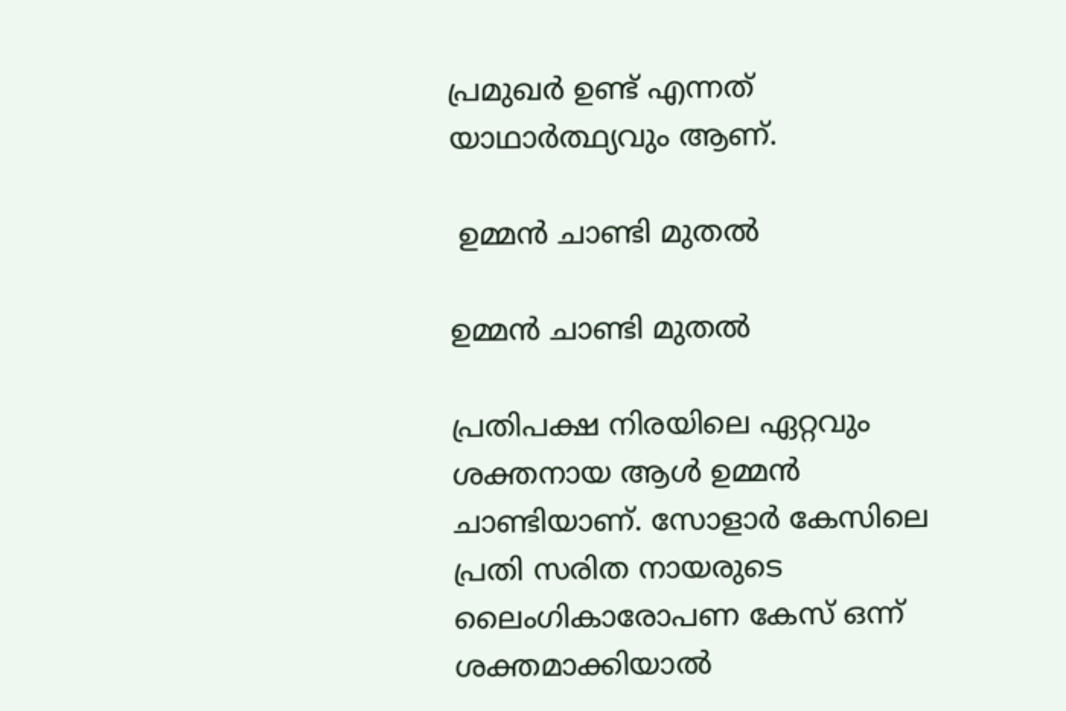പ്രമുഖര്‍ ഉണ്ട് എന്നത് യാഥാര്‍ത്ഥ്യവും ആണ്.

 ഉമ്മന്‍ ചാണ്ടി മുതല്‍

ഉമ്മന്‍ ചാണ്ടി മുതല്‍

പ്രതിപക്ഷ നിരയിലെ ഏറ്റവും ശക്തനായ ആള്‍ ഉമ്മന്‍ ചാണ്ടിയാണ്. സോളാര്‍ കേസിലെ പ്രതി സരിത നായരുടെ ലൈംഗികാരോപണ കേസ് ഒന്ന് ശക്തമാക്കിയാല്‍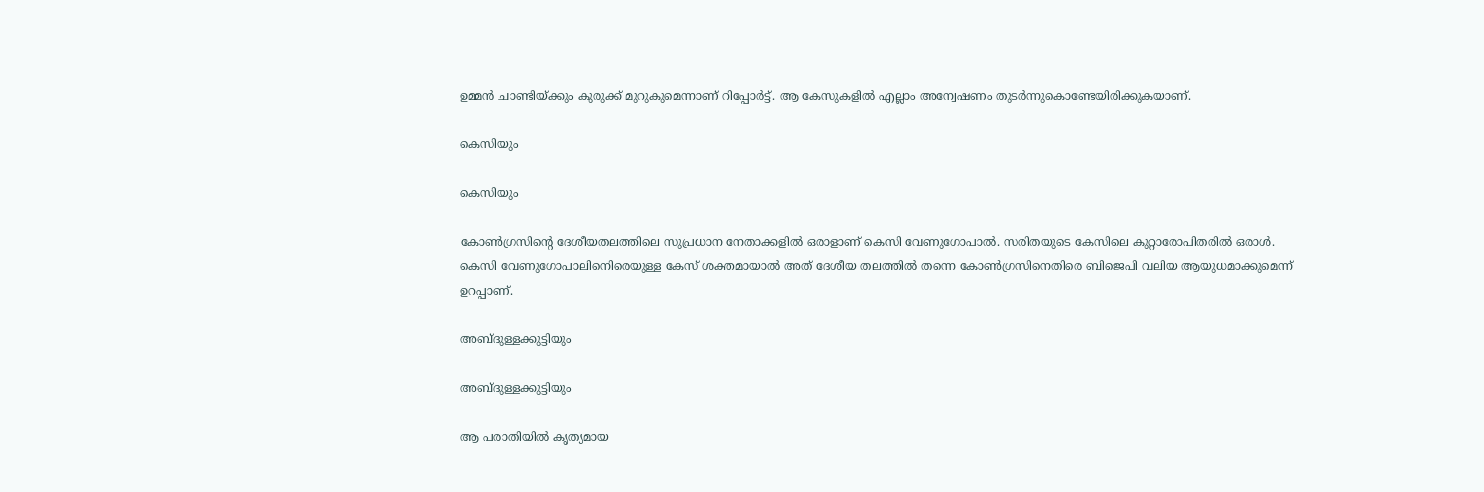ഉമ്മന്‍ ചാണ്ടിയ്ക്കും കുരുക്ക് മുറുകുമെന്നാണ് റിപ്പോര്‍ട്ട്. ആ കേസുകളില്‍ എല്ലാം അന്വേഷണം തുടര്‍ന്നുകൊണ്ടേയിരിക്കുകയാണ്.

കെസിയും

കെസിയും

കോണ്‍ഗ്രസിന്റെ ദേശീയതലത്തിലെ സുപ്രധാന നേതാക്കളില്‍ ഒരാളാണ് കെസി വേണുഗോപാല്‍. സരിതയുടെ കേസിലെ കുറ്റാരോപിതരില്‍ ഒരാള്‍. കെസി വേണുഗോപാലിനെിരെയുള്ള കേസ് ശക്തമായാല്‍ അത് ദേശീയ തലത്തില്‍ തന്നെ കോണ്‍ഗ്രസിനെതിരെ ബിജെപി വലിയ ആയുധമാക്കുമെന്ന് ഉറപ്പാണ്.

അബ്ദുള്ളക്കുട്ടിയും

അബ്ദുള്ളക്കുട്ടിയും

ആ പരാതിയില്‍ കൃത്യമായ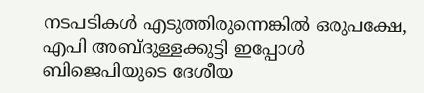നടപടികള്‍ എടുത്തിരുന്നെങ്കില്‍ ഒരുപക്ഷേ, എപി അബ്ദുള്ളക്കുട്ടി ഇപ്പോള്‍ ബിജെപിയുടെ ദേശീയ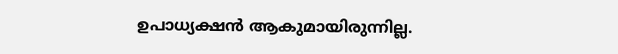ഉപാധ്യക്ഷന്‍ ആകുമായിരുന്നില്ല.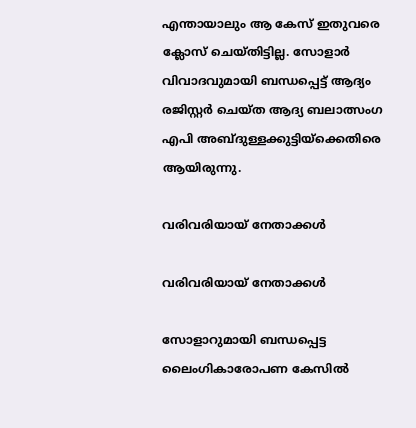എന്തായാലും ആ കേസ് ഇതുവരെ ക്ലോസ് ചെയ്തിട്ടില്ല. സോളാര്‍ വിവാദവുമായി ബന്ധപ്പെട്ട് ആദ്യം രജിസ്റ്റര്‍ ചെയ്ത ആദ്യ ബലാത്സംഗ എപി അബ്ദുള്ളക്കുട്ടിയ്‌ക്കെതിരെ ആയിരുന്നു.

വരിവരിയായ് നേതാക്കള്‍

വരിവരിയായ് നേതാക്കള്‍

സോളാറുമായി ബന്ധപ്പെട്ട ലൈംഗികാരോപണ കേസില്‍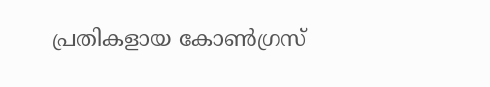പ്രതികളായ കോണ്‍ഗ്രസ്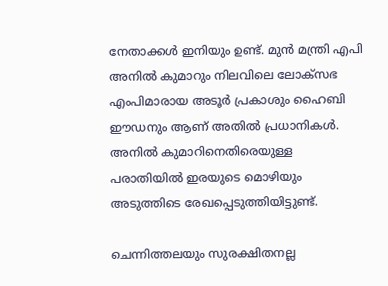നേതാക്കള്‍ ഇനിയും ഉണ്ട്. മുന്‍ മന്ത്രി എപി അനില്‍ കുമാറും നിലവിലെ ലോക്‌സഭ എംപിമാരായ അടൂര്‍ പ്രകാശും ഹൈബി ഈഡനും ആണ് അതില്‍ പ്രധാനികള്‍. അനില്‍ കുമാറിനെതിരെയുള്ള പരാതിയില്‍ ഇരയുടെ മൊഴിയും അടുത്തിടെ രേഖപ്പെടുത്തിയിട്ടുണ്ട്.

ചെന്നിത്തലയും സുരക്ഷിതനല്ല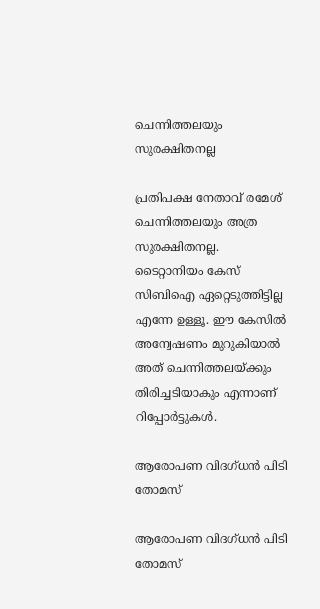ചെന്നിത്തലയും സുരക്ഷിതനല്ല

പ്രതിപക്ഷ നേതാവ് രമേശ് ചെന്നിത്തലയും അത്ര സുരക്ഷിതനല്ല. ടൈറ്റാനിയം കേസ് സിബിഐ ഏറ്റെടുത്തിട്ടില്ല എന്നേ ഉള്ളൂ. ഈ കേസില്‍ അന്വേഷണം മുറുകിയാല്‍ അത് ചെന്നിത്തലയ്ക്കും തിരിച്ചടിയാകും എന്നാണ് റിപ്പോര്‍ട്ടുകള്‍.

ആരോപണ വിദഗ്ധന്‍ പിടി തോമസ്

ആരോപണ വിദഗ്ധന്‍ പിടി തോമസ്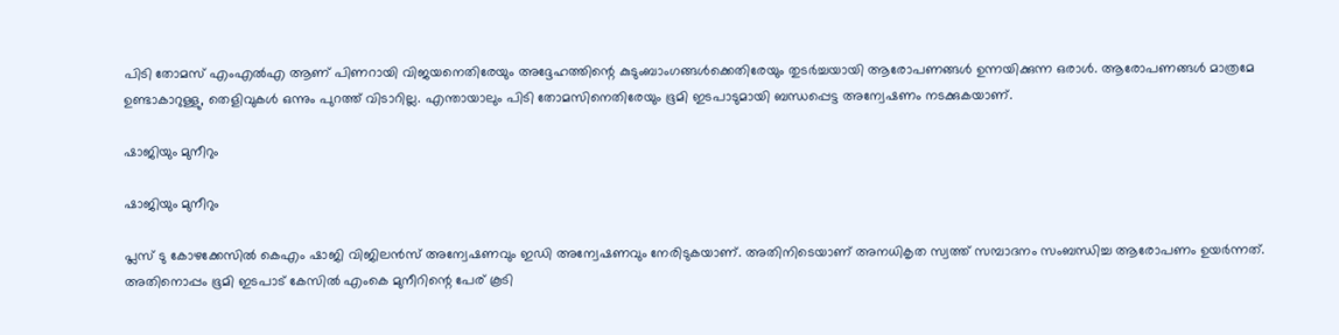പിടി തോമസ് എംഎല്‍എ ആണ് പിണറായി വിജയനെതിരേയും അദ്ദേഹത്തിന്റെ കുടുംബാംഗങ്ങള്‍ക്കെതിരേയും തുടര്‍ച്ചയായി ആരോപണങ്ങള്‍ ഉന്നയിക്കുന്ന ഒരാള്‍. ആരോപണങ്ങള്‍ മാത്രമേ ഉണ്ടാകാറുള്ളു, തെളിവുകള്‍ ഒന്നും പുറത്ത് വിടാറില്ല. എന്തായാലും പിടി തോമസിനെതിരേയും ഭൂമി ഇടപാടുമായി ബന്ധപ്പെട്ട അന്വേഷണം നടക്കുകയാണ്.

ഷാജിയും മുനീറും

ഷാജിയും മുനീറും

പ്ലസ് ടു കോഴക്കേസില്‍ കെഎം ഷാജി വിജിലന്‍സ് അന്വേഷണവും ഇഡി അന്വേഷണവും നേരിടുകയാണ്. അതിനിടെയാണ് അനധികൃത സ്വത്ത് സമ്പാദനം സംബന്ധിച്ച ആരോപണം ഉയര്‍ന്നത്. അതിനൊപ്പം ഭൂമി ഇടപാട് കേസില്‍ എംകെ മുനീറിന്റെ പേര് കൂടി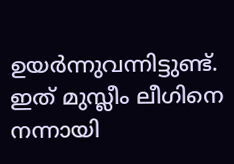ഉയര്‍ന്നുവന്നിട്ടുണ്ട്. ഇത് മുസ്ലീം ലീഗിനെ നന്നായി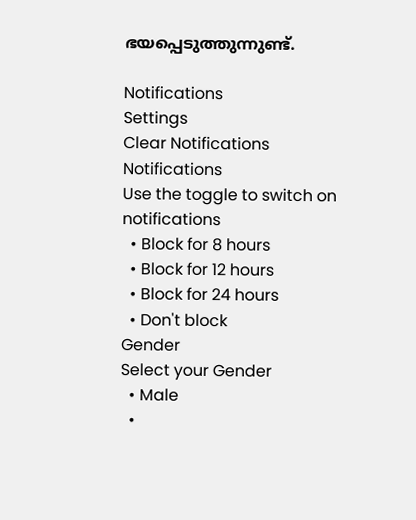ഭയപ്പെടുത്തുന്നുണ്ട്.

Notifications
Settings
Clear Notifications
Notifications
Use the toggle to switch on notifications
  • Block for 8 hours
  • Block for 12 hours
  • Block for 24 hours
  • Don't block
Gender
Select your Gender
  • Male
  •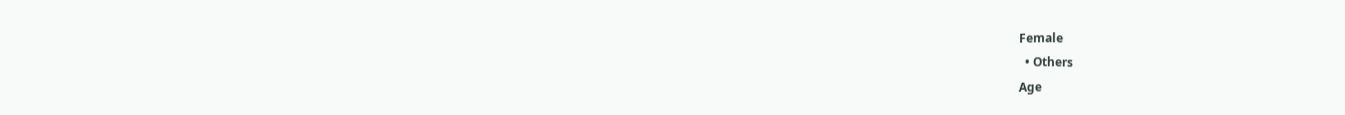Female
  • Others
Age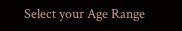Select your Age Range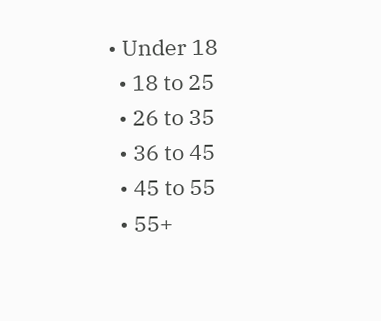• Under 18
  • 18 to 25
  • 26 to 35
  • 36 to 45
  • 45 to 55
  • 55+